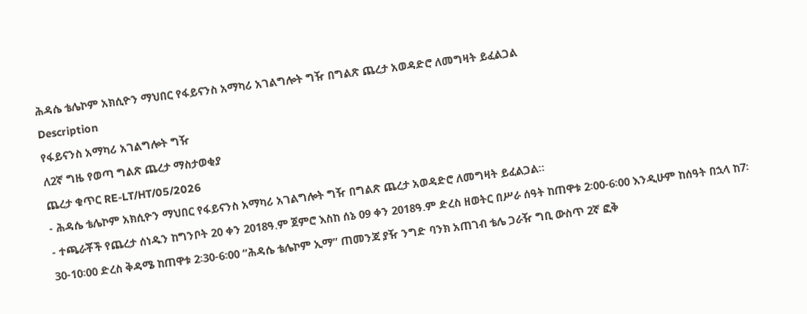ሕዳሴ ቴሌኮም አክሲዮን ማህበር የፋይናንስ አማካሪ አገልግሎት ግዥ በግልጽ ጨረታ አወዳድሮ ለመግዛት ይፈልጋል
Description
የፋይናንስ አማካሪ አገልግሎት ግዥ
ለ2ኛ ግዜ የወጣ ግልጽ ጨረታ ማስታወቂያ
ጨረታ ቁጥር RE-LT/HT/05/2026
- ሕዳሴ ቴሌኮም አክሲዮን ማህበር የፋይናንስ አማካሪ አገልግሎት ግዥ በግልጽ ጨረታ አወዳድሮ ለመግዛት ይፈልጋል።
- ተጫራቾች የጨረታ ሰነዱን ከግንቦት 20 ቀን 2018ዓ.ም ጀምሮ እስከ ሰኔ 09 ቀን 2018ዓ.ም ድረስ ዘወትር በሥራ ሰዓት ከጠዋቱ 2፡00-6፡00 እንዲሁም ከሰዓት በኋላ ከ7፡30-10፡00 ድረስ ቅዳሜ ከጠዋቱ 2፡30-6፡00 “ሕዳሴ ቴሌኮም ኢማ” ጠመንጃ ያዥ ንግድ ባንክ አጠገብ ቴሌ ጋራዥ ግቢ ውስጥ 2ኛ ፎቅ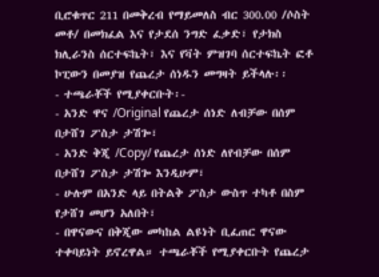ቢሮቁጥር 211 በመቅረብ የማይመለስ ብር 300.00 /ሶስት መቶ/ በመክፈል እና የታደሰ ንግድ ፈቃድ፣ የታክስ ክሊራንስ ሰርተፍኬት፣ እና የቫት ምዝገባ ሰርተፍኬት ፎቶ ኮፒውን በመያዝ የጨረታ ሰነዱን መግዛት ይችላሉ፡፡
- ተጫራቾች የሚያቀርቡት፡-
- አንድ ዋና /Original የጨረታ ሰነድ ለብቻው በሰም በታሸገ ፖስታ ታሽጐ፣
- አንድ ቅጂ /Copy/ የጨረታ ሰነድ ለየብቻው በሰም በታሸገ ፖስታ ታሽጐ እንዲሁም፣
- ሁሉም በአንድ ላይ በትልቅ ፖስታ ውስጥ ተካቶ በስም የታሸገ መሆን አለበት፣
- በዋናውና በቅጂው መካከል ልዩነት ቢፈጠር ዋናው ተቀባይነት ይኖረዋል። ተጫራቾች የሚያቀርቡት የጨረታ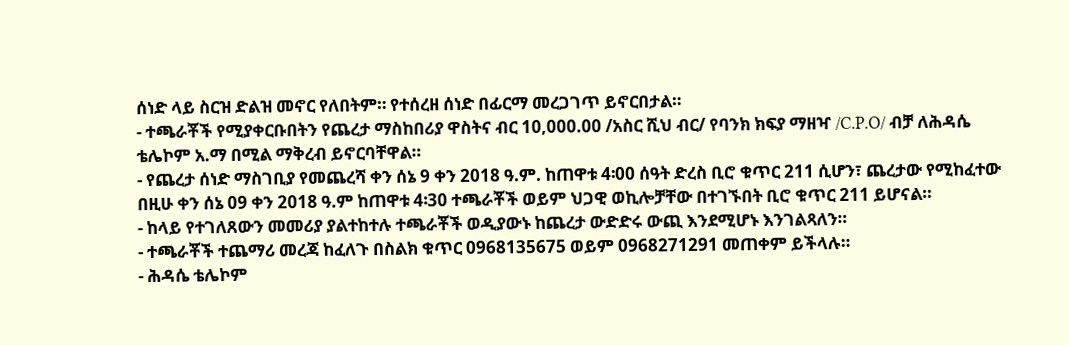ሰነድ ላይ ስርዝ ድልዝ መኖር የለበትም። የተሰረዘ ሰነድ በፊርማ መረጋገጥ ይኖርበታል።
- ተጫራቾች የሚያቀርቡበትን የጨረታ ማስከበሪያ ዋስትና ብር 10,000.00 /አስር ሺህ ብር/ የባንክ ክፍያ ማዘዣ /C.P.O/ ብቻ ለሕዳሴ ቴሌኮም አ.ማ በሚል ማቅረብ ይኖርባቸዋል።
- የጨረታ ሰነድ ማስገቢያ የመጨረሻ ቀን ሰኔ 9 ቀን 2018 ዓ.ም. ከጠዋቱ 4፡00 ሰዓት ድረስ ቢሮ ቁጥር 211 ሲሆን፣ ጨረታው የሚከፈተው በዚሁ ቀን ሰኔ 09 ቀን 2018 ዓ.ም ከጠዋቱ 4፡30 ተጫራቾች ወይም ህጋዊ ወኪሎቻቸው በተገኙበት ቢሮ ቁጥር 211 ይሆናል።
- ከላይ የተገለጸውን መመሪያ ያልተከተሉ ተጫራቾች ወዲያውኑ ከጨረታ ውድድሩ ውጪ እንደሚሆኑ እንገልጻለን።
- ተጫራቾች ተጨማሪ መረጃ ከፈለጉ በስልክ ቁጥር 0968135675 ወይም 0968271291 መጠቀም ይችላሉ።
- ሕዳሴ ቴሌኮም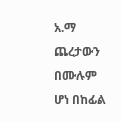አ.ማ ጨረታውን በሙሉም ሆነ በከፊል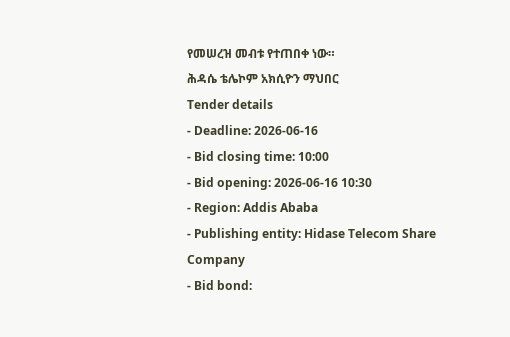የመሠረዝ መብቱ የተጠበቀ ነው።
ሕዳሴ ቴሌኮም አክሲዮን ማህበር
Tender details
- Deadline: 2026-06-16
- Bid closing time: 10:00
- Bid opening: 2026-06-16 10:30
- Region: Addis Ababa
- Publishing entity: Hidase Telecom Share Company
- Bid bond: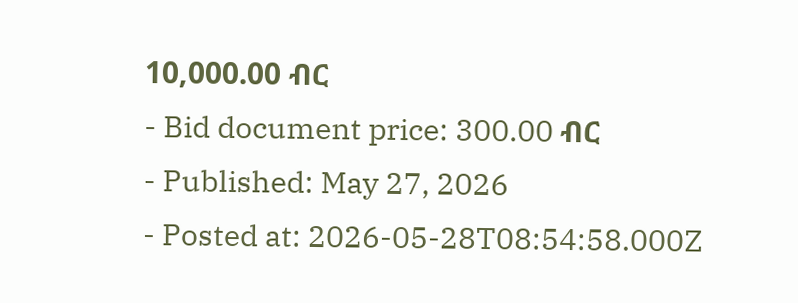10,000.00 ብር
- Bid document price: 300.00 ብር
- Published: May 27, 2026
- Posted at: 2026-05-28T08:54:58.000Z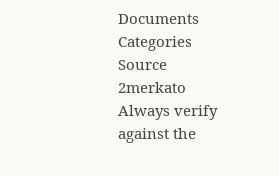Documents
Categories
Source
2merkato
Always verify against the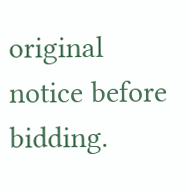original notice before bidding.